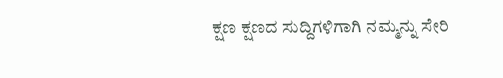ಕ್ಷಣ ಕ್ಷಣದ ಸುದ್ದಿಗಳಿಗಾಗಿ ನಮ್ಮನ್ನು ಸೇರಿ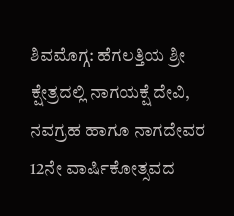ಶಿವಮೊಗ್ಗ: ಹೆಗಲತ್ತಿಯ ಶ್ರೀ ಕ್ಷೇತ್ರದಲ್ಲಿ ನಾಗಯಕ್ಷೆ ದೇವಿ, ನವಗ್ರಹ ಹಾಗೂ ನಾಗದೇವರ 12ನೇ ವಾರ್ಷಿಕೋತ್ಸವದ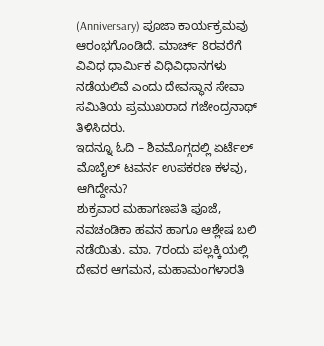(Anniversary) ಪೂಜಾ ಕಾರ್ಯಕ್ರಮವು ಆರಂಭಗೊಂಡಿದೆ. ಮಾರ್ಚ್ 8ರವರೆಗೆ ವಿವಿಧ ಧಾರ್ಮಿಕ ವಿಧಿವಿಧಾನಗಳು ನಡೆಯಲಿವೆ ಎಂದು ದೇವಸ್ಥಾನ ಸೇವಾ ಸಮಿತಿಯ ಪ್ರಮುಖರಾದ ಗಜೇಂದ್ರನಾಥ್ ತಿಳಿಸಿದರು.
ಇದನ್ನೂ ಓದಿ – ಶಿವಮೊಗ್ಗದಲ್ಲಿ ಏರ್ಟೆಲ್ ಮೊಬೈಲ್ ಟವರ್ನ ಉಪಕರಣ ಕಳವು, ಆಗಿದ್ದೇನು?
ಶುಕ್ರವಾರ ಮಹಾಗಣಪತಿ ಪೂಜೆ, ನವಚಂಡಿಕಾ ಹವನ ಹಾಗೂ ಆಶ್ಲೇಷ ಬಲಿ ನಡೆಯಿತು. ಮಾ. 7ರಂದು ಪಲ್ಲಕ್ಕಿಯಲ್ಲಿ ದೇವರ ಆಗಮನ, ಮಹಾಮಂಗಳಾರತಿ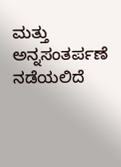ಮತ್ತು ಅನ್ನಸಂತರ್ಪಣೆ ನಡೆಯಲಿದೆ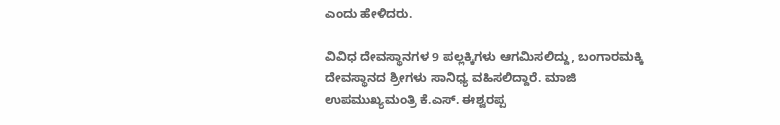ಎಂದು ಹೇಳಿದರು.

ವಿವಿಧ ದೇವಸ್ಥಾನಗಳ 9 ಪಲ್ಲಕ್ಕಿಗಳು ಆಗಮಿಸಲಿದ್ದು, ಬಂಗಾರಮಕ್ಕಿ ದೇವಸ್ಥಾನದ ಶ್ರೀಗಳು ಸಾನಿಧ್ಯ ವಹಿಸಲಿದ್ದಾರೆ. ಮಾಜಿ ಉಪಮುಖ್ಯಮಂತ್ರಿ ಕೆ.ಎಸ್. ಈಶ್ವರಪ್ಪ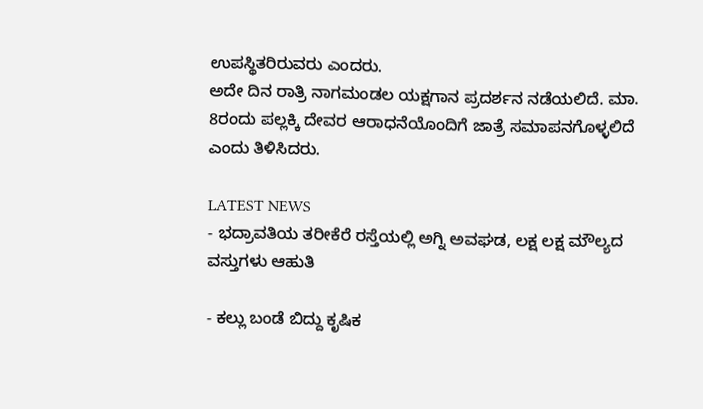ಉಪಸ್ಥಿತರಿರುವರು ಎಂದರು.
ಅದೇ ದಿನ ರಾತ್ರಿ ನಾಗಮಂಡಲ ಯಕ್ಷಗಾನ ಪ್ರದರ್ಶನ ನಡೆಯಲಿದೆ. ಮಾ. 8ರಂದು ಪಲ್ಲಕ್ಕಿ ದೇವರ ಆರಾಧನೆಯೊಂದಿಗೆ ಜಾತ್ರೆ ಸಮಾಪನಗೊಳ್ಳಲಿದೆ ಎಂದು ತಿಳಿಸಿದರು.

LATEST NEWS
- ಭದ್ರಾವತಿಯ ತರೀಕೆರೆ ರಸ್ತೆಯಲ್ಲಿ ಅಗ್ನಿ ಅವಘಡ, ಲಕ್ಷ ಲಕ್ಷ ಮೌಲ್ಯದ ವಸ್ತುಗಳು ಆಹುತಿ

- ಕಲ್ಲು ಬಂಡೆ ಬಿದ್ದು ಕೃಷಿಕ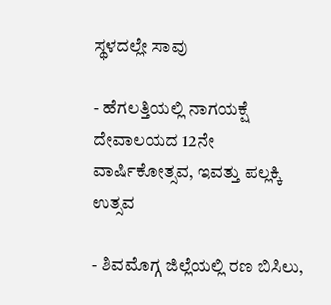ಸ್ಥಳದಲ್ಲೇ ಸಾವು

- ಹೆಗಲತ್ತಿಯಲ್ಲಿ ನಾಗಯಕ್ಷೆ ದೇವಾಲಯದ 12ನೇ ವಾರ್ಷಿಕೋತ್ಸವ, ಇವತ್ತು ಪಲ್ಲಕ್ಕಿ ಉತ್ಸವ

- ಶಿವಮೊಗ್ಗ ಜಿಲ್ಲೆಯಲ್ಲಿ ರಣ ಬಿಸಿಲು,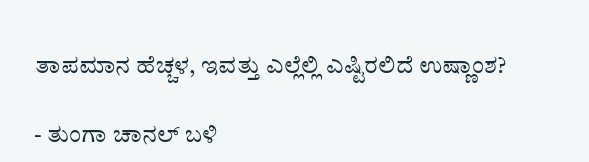ತಾಪಮಾನ ಹೆಚ್ಚಳ, ಇವತ್ತು ಎಲ್ಲೆಲ್ಲಿ ಎಷ್ಟಿರಲಿದೆ ಉಷ್ಣಾಂಶ?

- ತುಂಗಾ ಚಾನಲ್ ಬಳಿ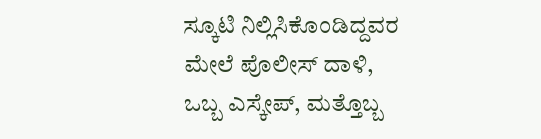ಸ್ಕೂಟಿ ನಿಲ್ಲಿಸಿಕೊಂಡಿದ್ದವರ ಮೇಲೆ ಪೊಲೀಸ್ ದಾಳಿ, ಒಬ್ಬ ಎಸ್ಕೇಪ್, ಮತ್ತೊಬ್ಬ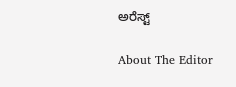ಅರೆಸ್ಟ್

About The Editor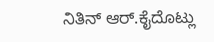ನಿತಿನ್ ಆರ್.ಕೈದೊಟ್ಲು